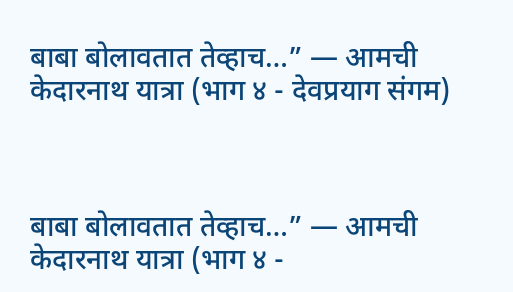बाबा बोलावतात तेव्हाच…” — आमची केदारनाथ यात्रा (भाग ४ - देवप्रयाग संगम)



बाबा बोलावतात तेव्हाच…” — आमची केदारनाथ यात्रा (भाग ४ -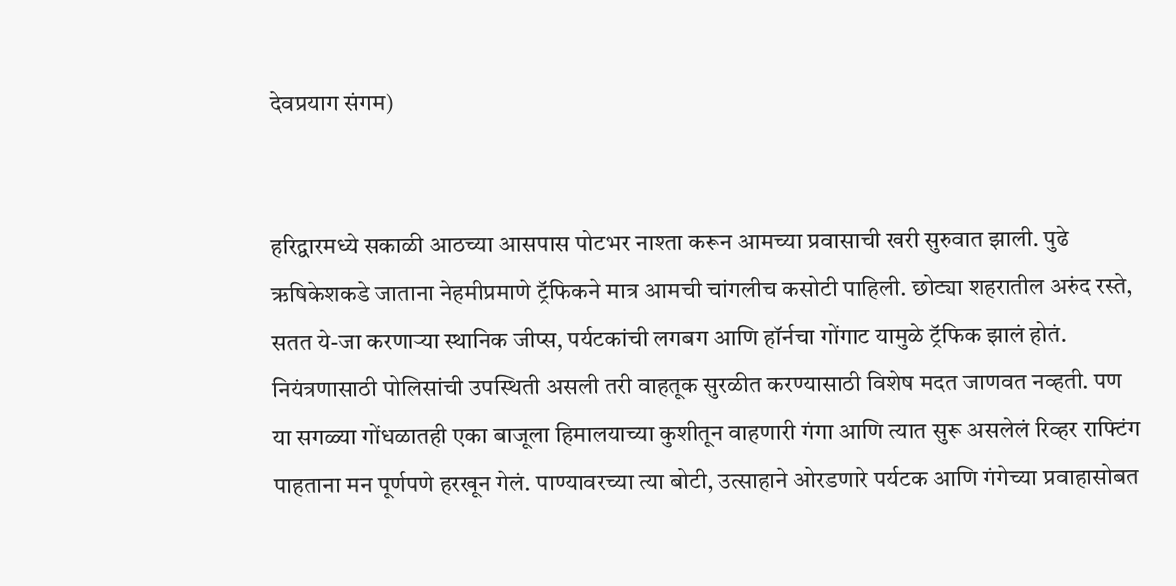देवप्रयाग संगम)


हरिद्वारमध्ये सकाळी आठच्या आसपास पोटभर नाश्ता करून आमच्या प्रवासाची खरी सुरुवात झाली. पुढे ऋषिकेशकडे जाताना नेहमीप्रमाणे ट्रॅफिकने मात्र आमची चांगलीच कसोटी पाहिली. छोट्या शहरातील अरुंद रस्ते, सतत ये-जा करणाऱ्या स्थानिक जीप्स, पर्यटकांची लगबग आणि हॉर्नचा गोंगाट यामुळे ट्रॅफिक झालं होतं. नियंत्रणासाठी पोलिसांची उपस्थिती असली तरी वाहतूक सुरळीत करण्यासाठी विशेष मदत जाणवत नव्हती. पण या सगळ्या गोंधळातही एका बाजूला हिमालयाच्या कुशीतून वाहणारी गंगा आणि त्यात सुरू असलेलं रिव्हर राफ्टिंग पाहताना मन पूर्णपणे हरखून गेलं. पाण्यावरच्या त्या बोटी, उत्साहाने ओरडणारे पर्यटक आणि गंगेच्या प्रवाहासोबत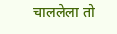चाललेला तो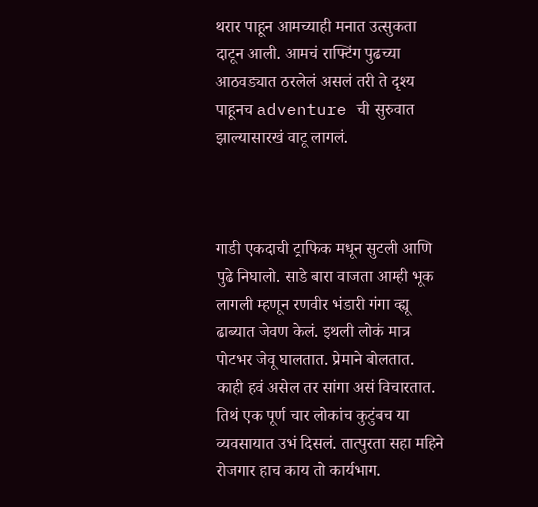थरार पाहून आमच्याही मनात उत्सुकता दाटून आली. आमचं राफ्टिंग पुढच्या आठवड्यात ठरलेलं असलं तरी ते दृश्य पाहूनच adventure ची सुरुवात झाल्यासारखं वाटू लागलं.



गाडी एकदाची ट्राफिक मधून सुटली आणि पुढे निघालो. साडे बारा वाजता आम्ही भूक लागली म्हणून रणवीर भंडारी गंगा व्ह्यू ढाब्यात जेवण केलं. इथली लोकं मात्र पोटभर जेवू घालतात. प्रेमाने बोलतात. काही हवं असेल तर सांगा असं विचारतात. तिथं एक पूर्ण चार लोकांच कुटुंबच या व्यवसायात उभं दिसलं. तात्पुरता सहा महिने रोजगार हाच काय तो कार्यभाग.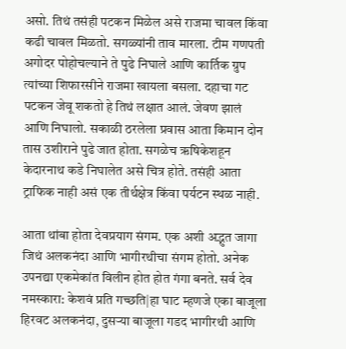असो. तिथं तसंही पटकन मिळेल असे राजमा चावल किंवा कढी चावल मिळतो. सगळ्यांनी ताव मारला. टीम गणपती अगोदर पोहोचल्याने ते पुढे निघाले आणि कार्तिक ग्रुप त्यांच्या शिफारसीने राजमा खायला बसला. दहाचा गट पटकन जेवू शकतो हे तिथं लक्षात आलं. जेवण झालं आणि निघालो. सकाळी ठरलेला प्रवास आता किमान दोन तास उशीराने पुढे जात होता. सगळेच ऋषिकेशहून केदारनाथ कडे निघालेत असे चित्र होते. तसंही आता ट्राफिक नाही असं एक तीर्थक्षेत्र किंवा पर्यटन स्थळ नाही.

आता थांबा होता देवप्रयाग संगम. एक अशी अद्भुत जागा जिथं अलकनंदा आणि भागीरथीचा संगम होतो. अनेक उपनद्या एकमेकांत विलीन होत होत गंगा बनते. सर्व देव नमस्कारा: केशवं प्रति गच्छति|हा घाट म्हणजे एका बाजूला हिरवट अलकनंदा, दुसऱ्या बाजूला गडद भागीरथी आणि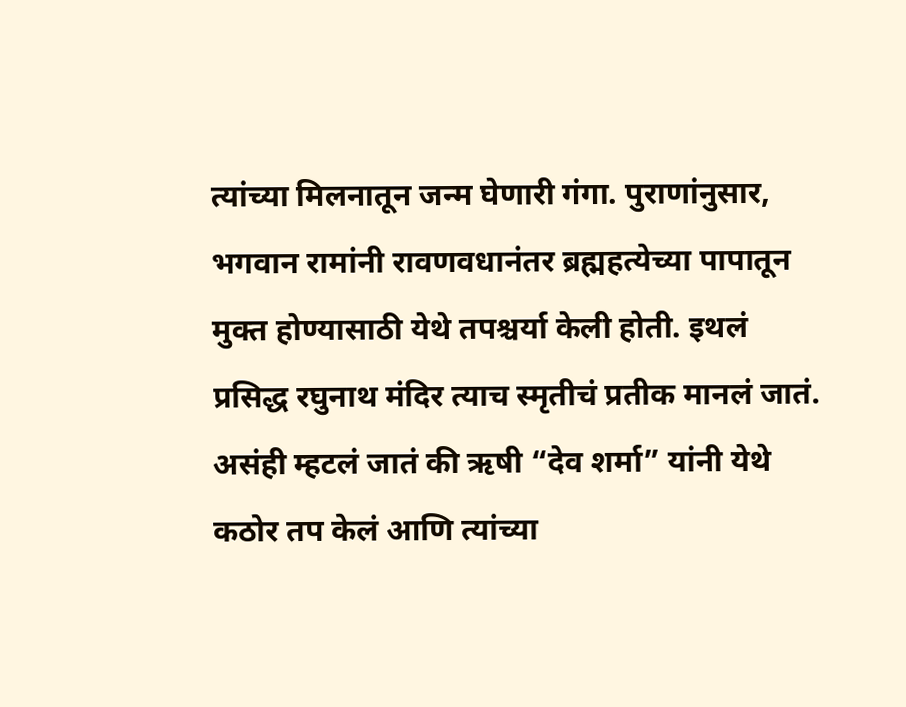त्यांच्या मिलनातून जन्म घेणारी गंगा. पुराणांनुसार, भगवान रामांनी रावणवधानंतर ब्रह्महत्येच्या पापातून मुक्त होण्यासाठी येथे तपश्चर्या केली होती. इथलं प्रसिद्ध रघुनाथ मंदिर त्याच स्मृतीचं प्रतीक मानलं जातं. असंही म्हटलं जातं की ऋषी “देव शर्मा” यांनी येथे कठोर तप केलं आणि त्यांच्या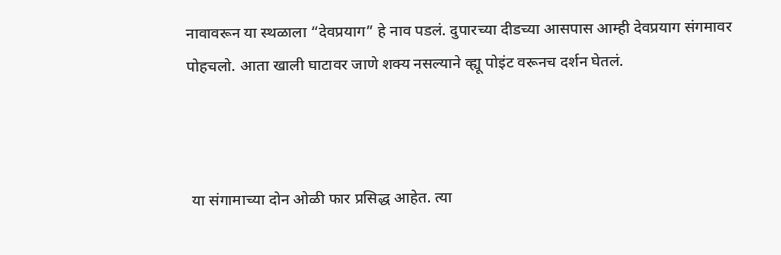नावावरून या स्थळाला “देवप्रयाग” हे नाव पडलं. दुपारच्या दीडच्या आसपास आम्ही देवप्रयाग संगमावर पोहचलो. आता खाली घाटावर जाणे शक्य नसल्याने व्ह्यू पोइंट वरूनच दर्शन घेतलं.



 या संगामाच्या दोन ओळी फार प्रसिद्ध आहेत. त्या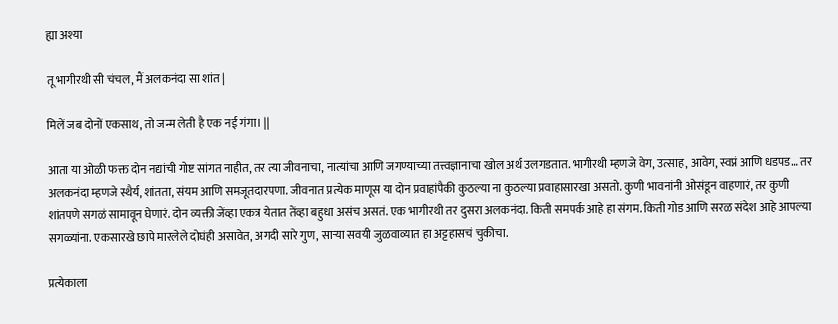ह्या अश्या

तू भागीरथी सी चंचल, मैं अलकनंदा सा शांत |

मिलें जब दोनों एकसाथ, तो जन्म लेती है एक नई गंगा। ||

आता या ओळी फक्त दोन नद्यांची गोष्ट सांगत नाहीत, तर त्या जीवनाचा, नात्यांचा आणि जगण्याच्या तत्त्वज्ञानाचा खोल अर्थ उलगडतात. भागीरथी म्हणजे वेग, उत्साह, आवेग, स्वप्नं आणि धडपड… तर अलकनंदा म्हणजे स्थैर्य, शांतता, संयम आणि समजूतदारपणा. जीवनात प्रत्येक माणूस या दोन प्रवाहांपैकी कुठल्या ना कुठल्या प्रवाहासारखा असतो. कुणी भावनांनी ओसंडून वाहणारं, तर कुणी शांतपणे सगळं सामावून घेणारं. दोन व्यक्ती जेंव्हा एकत्र येतात तेंव्हा बहुधा असंच असतं. एक भागीरथी तर दुसरा अलकनंदा. किती समपर्क आहे हा संगम. किती गोड आणि सरळ संदेश आहे आपल्या सगळ्यांना. एकसारखे छापे मारलेले दोघंही असावेत, अगदी सारे गुण, साऱ्या सवयी जुळवाव्यात हा अट्टहासचं चुकीचा.

प्रत्येकाला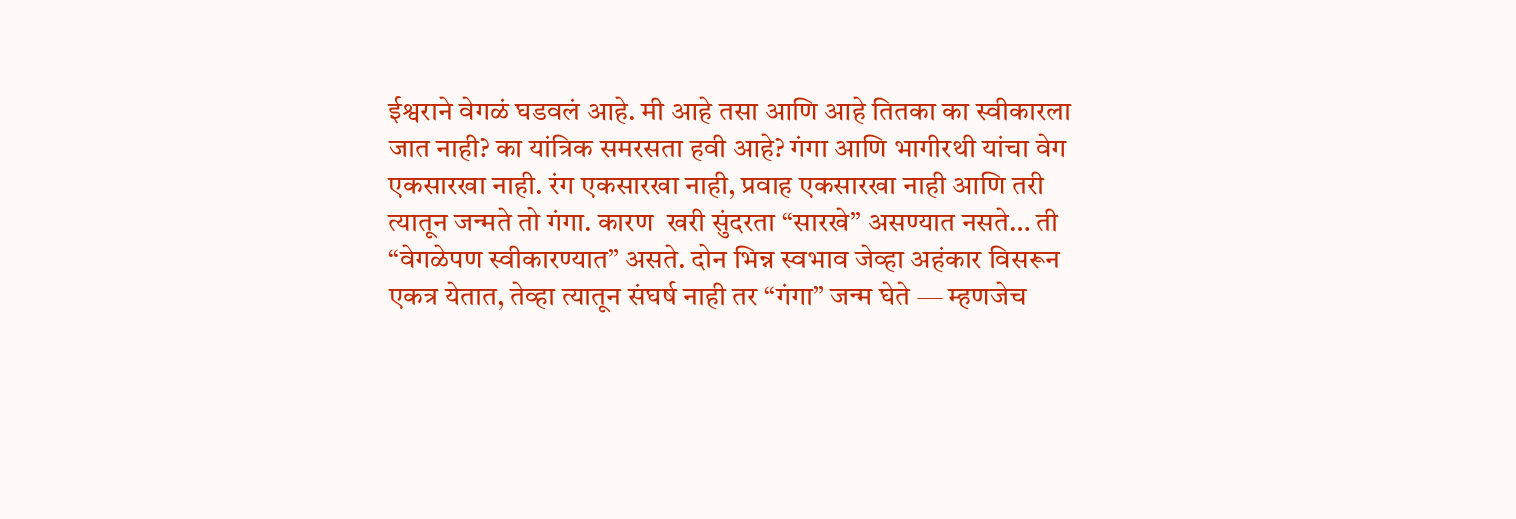ईश्वराने वेगळं घडवलं आहे. मी आहे तसा आणि आहे तितका का स्वीकारला जात नाही? का यांत्रिक समरसता हवी आहे? गंगा आणि भागीरथी यांचा वेग एकसारखा नाही. रंग एकसारखा नाही, प्रवाह एकसारखा नाही आणि तरी त्यातून जन्मते तो गंगा. कारण  खरी सुंदरता “सारखे” असण्यात नसते… ती “वेगळेपण स्वीकारण्यात” असते. दोन भिन्न स्वभाव जेव्हा अहंकार विसरून एकत्र येतात, तेव्हा त्यातून संघर्ष नाही तर “गंगा” जन्म घेते — म्हणजेच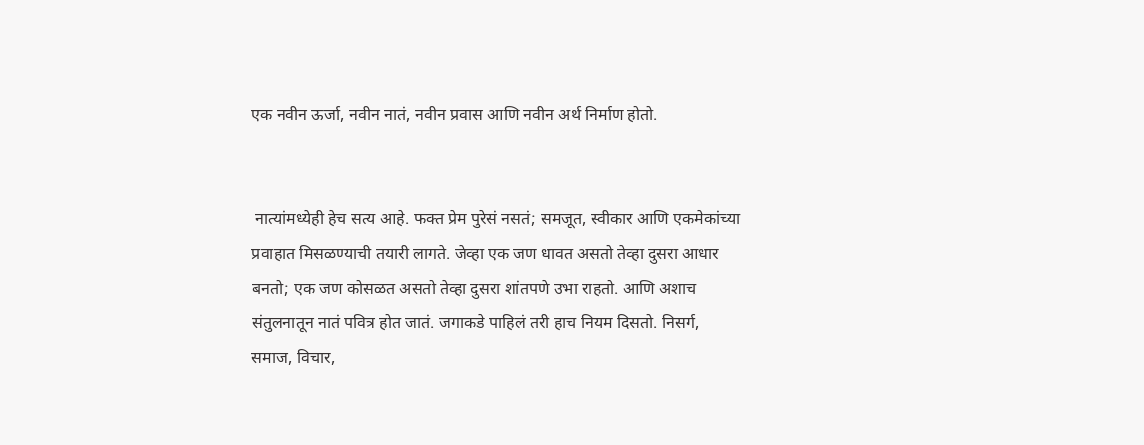एक नवीन ऊर्जा, नवीन नातं, नवीन प्रवास आणि नवीन अर्थ निर्माण होतो.


 नात्यांमध्येही हेच सत्य आहे. फक्त प्रेम पुरेसं नसतं; समजूत, स्वीकार आणि एकमेकांच्या प्रवाहात मिसळण्याची तयारी लागते. जेव्हा एक जण धावत असतो तेव्हा दुसरा आधार बनतो; एक जण कोसळत असतो तेव्हा दुसरा शांतपणे उभा राहतो. आणि अशाच संतुलनातून नातं पवित्र होत जातं. जगाकडे पाहिलं तरी हाच नियम दिसतो. निसर्ग, समाज, विचार,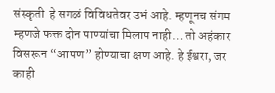संस्कृती  हे सगळं विविधतेवर उभं आहे. म्हणूनच संगम म्हणजे फक्त दोन पाण्यांचा मिलाप नाही… तो अहंकार विसरून “आपण” होण्याचा क्षण आहे. हे ईश्वरा, जर काही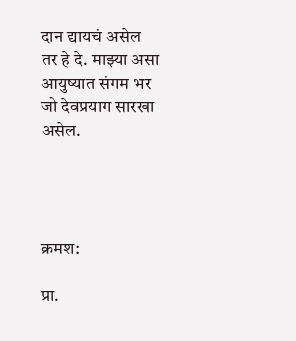दान द्यायचं असेल तर हे दे. माझ्या असा आयुष्यात संगम भर जो देवप्रयाग सारखा असेल.




क्रमश:

प्रा.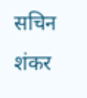सचिन शंकर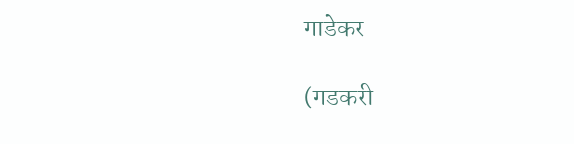गाडेकर

(गडकरी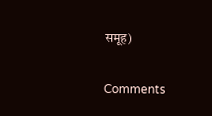समूह)

Comments